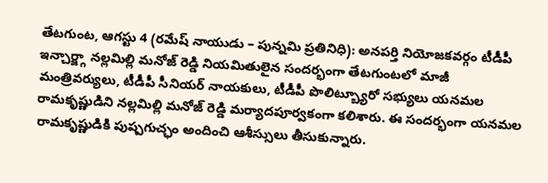తేటగుంట, ఆగస్టు 4 (రమేష్ నాయుడు – పున్నమి ప్రతినిధి): అనపర్తి నియోజకవర్గం టీడీపీ ఇన్చార్జ్గా నల్లమిల్లి మనోజ్ రెడ్డి నియమితులైన సందర్భంగా తేటగుంటలో మాజీ మంత్రివర్యులు, టీడీపీ సీనియర్ నాయకులు, టీడీపీ పొలిట్బ్యూరో సభ్యులు యనమల రామకృష్ణుడిని నల్లమిల్లి మనోజ్ రెడ్డి మర్యాదపూర్వకంగా కలిశారు. ఈ సందర్భంగా యనమల రామకృష్ణుడికి పుష్పగుచ్ఛం అందించి ఆశీస్సులు తీసుకున్నారు.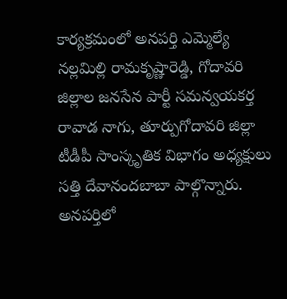కార్యక్రమంలో అనపర్తి ఎమ్మెల్యే నల్లమిల్లి రామకృష్ణారెడ్డి, గోదావరి జిల్లాల జనసేన పార్టీ సమన్వయకర్త రావాడ నాగు, తూర్పుగోదావరి జిల్లా టీడీపీ సాంస్కృతిక విభాగం అధ్యక్షులు సత్తి దేవానందబాబా పాల్గొన్నారు. అనపర్తిలో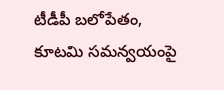టీడీపీ బలోపేతం, కూటమి సమన్వయంపై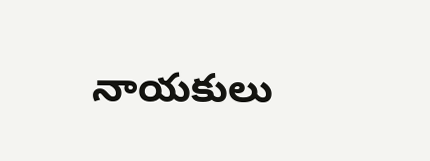నాయకులు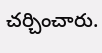చర్చించారు.